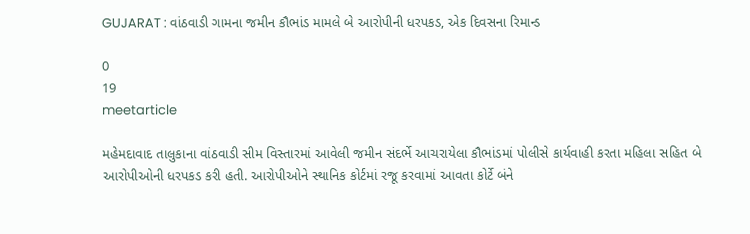GUJARAT : વાંઠવાડી ગામના જમીન કૌભાંડ મામલે બે આરોપીની ધરપકડ, એક દિવસના રિમાન્ડ

0
19
meetarticle

મહેમદાવાદ તાલુકાના વાંઠવાડી સીમ વિસ્તારમાં આવેલી જમીન સંદર્ભે આચરાયેલા કૌભાંડમાં પોલીસે કાર્યવાહી કરતા મહિલા સહિત બે આરોપીઓની ધરપકડ કરી હતી. આરોપીઓને સ્થાનિક કોર્ટમાં રજૂ કરવામાં આવતા કોર્ટે બંને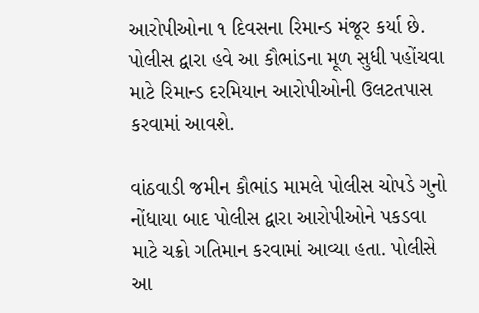આરોપીઓના ૧ દિવસના રિમાન્ડ મંજૂર કર્યા છે. પોલીસ દ્વારા હવે આ કૌભાંડના મૂળ સુધી પહોંચવા માટે રિમાન્ડ દરમિયાન આરોપીઓની ઉલટતપાસ કરવામાં આવશે.

વાંઠવાડી જમીન કૌભાંડ મામલે પોલીસ ચોપડે ગુનો નોંધાયા બાદ પોલીસ દ્વારા આરોપીઓને પકડવા માટે ચક્રો ગતિમાન કરવામાં આવ્યા હતા. પોલીસે આ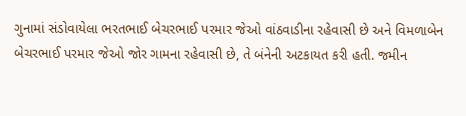ગુનામાં સંડોવાયેલા ભરતભાઈ બેચરભાઈ પરમાર જેઓ વાંઠવાડીના રહેવાસી છે અને વિમળાબેન બેચરભાઈ પરમાર જેઓ જોર ગામના રહેવાસી છે, તે બંનેની અટકાયત કરી હતી. જમીન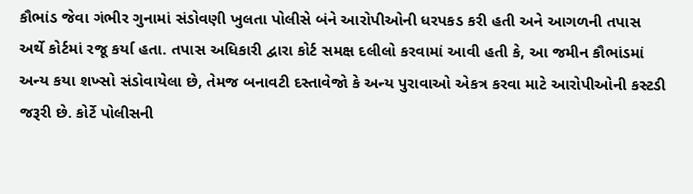કૌભાંડ જેવા ગંભીર ગુનામાં સંડોવણી ખુલતા પોલીસે બંને આરોપીઓની ધરપકડ કરી હતી અને આગળની તપાસ અર્થે કોર્ટમાં રજૂ કર્યા હતા. તપાસ અધિકારી દ્વારા કોર્ટ સમક્ષ દલીલો કરવામાં આવી હતી કે, આ જમીન કૌભાંડમાં અન્ય કયા શખ્સો સંડોવાયેલા છે, તેમજ બનાવટી દસ્તાવેજો કે અન્ય પુરાવાઓ એકત્ર કરવા માટે આરોપીઓની કસ્ટડી જરૂરી છે. કોર્ટે પોલીસની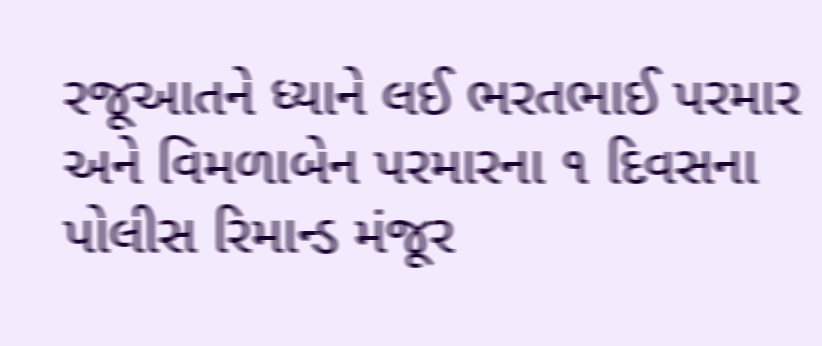રજૂઆતને ધ્યાને લઈ ભરતભાઈ પરમાર અને વિમળાબેન પરમારના ૧ દિવસના પોલીસ રિમાન્ડ મંજૂર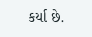કર્યા છે.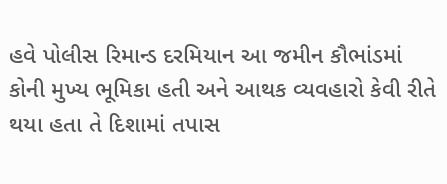હવે પોલીસ રિમાન્ડ દરમિયાન આ જમીન કૌભાંડમાં કોની મુખ્ય ભૂમિકા હતી અને આથક વ્યવહારો કેવી રીતે થયા હતા તે દિશામાં તપાસ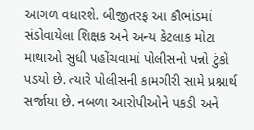આગળ વધારશે. બીજીતરફ આ કૌભાંડમાં સંડોવાયેલા શિક્ષક અને અન્ય કેટલાક મોટા માથાઓ સુધી પહોંચવામાં પોલીસનો પન્નો ટુંકો પડયો છે. ત્યારે પોલીસની કામગીરી સામે પ્રશ્નાર્થ સર્જાયા છે. નબળા આરોપીઓને પકડી અને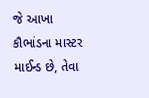જે આખા કૌભાંડના માસ્ટર માઈન્ડ છે, તેવા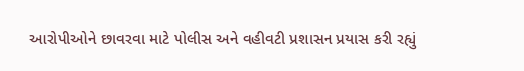આરોપીઓને છાવરવા માટે પોલીસ અને વહીવટી પ્રશાસન પ્રયાસ કરી રહ્યું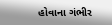હોવાના ગંભીર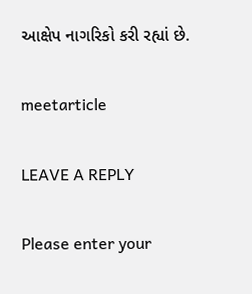આક્ષેપ નાગરિકો કરી રહ્યાં છે.

meetarticle

LEAVE A REPLY

Please enter your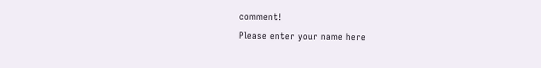comment!
Please enter your name here